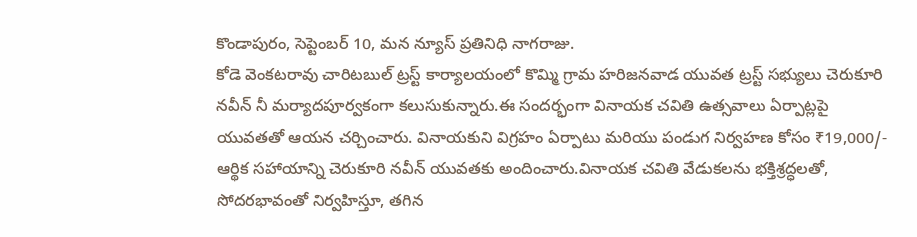కొండాపురం, సెప్టెంబర్ 10, మన న్యూస్ ప్రతినిధి నాగరాజు.
కోడె వెంకటరావు చారిటబుల్ ట్రస్ట్ కార్యాలయంలో కొమ్మి గ్రామ హరిజనవాడ యువత ట్రస్ట్ సభ్యులు చెరుకూరి నవీన్ నీ మర్యాదపూర్వకంగా కలుసుకున్నారు.ఈ సందర్భంగా వినాయక చవితి ఉత్సవాలు ఏర్పాట్లపై యువతతో ఆయన చర్చించారు. వినాయకుని విగ్రహం ఏర్పాటు మరియు పండుగ నిర్వహణ కోసం ₹19,000/- ఆర్థిక సహాయాన్ని చెరుకూరి నవీన్ యువతకు అందించారు.వినాయక చవితి వేడుకలను భక్తిశ్రద్ధలతో, సోదరభావంతో నిర్వహిస్తూ, తగిన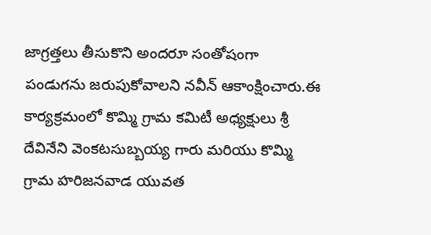జాగ్రత్తలు తీసుకొని అందరూ సంతోషంగా పండుగను జరుపుకోవాలని నవీన్ ఆకాంక్షించారు.ఈ కార్యక్రమంలో కొమ్మి గ్రామ కమిటీ అధ్యక్షులు శ్రీ దేవినేని వెంకటసుబ్బయ్య గారు మరియు కొమ్మి గ్రామ హరిజనవాడ యువత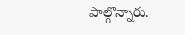పాల్గొన్నారు.